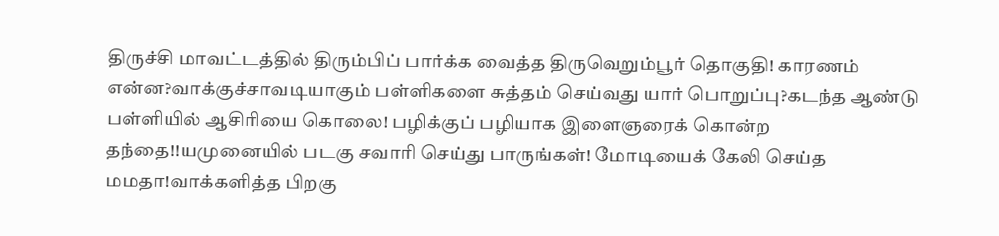திருச்சி மாவட்டத்தில் திரும்பிப் பார்க்க வைத்த திருவெறும்பூர் தொகுதி! காரணம் என்ன?வாக்குச்சாவடியாகும் பள்ளிகளை சுத்தம் செய்வது யார் பொறுப்பு?கடந்த ஆண்டு பள்ளியில் ஆசிரியை கொலை! பழிக்குப் பழியாக இளைஞரைக் கொன்ற தந்தை!!யமுனையில் படகு சவாரி செய்து பாருங்கள்! மோடியைக் கேலி செய்த மமதா!வாக்களித்த பிறகு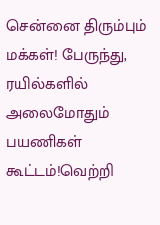சென்னை திரும்பும் மக்கள்! பேருந்து, ரயில்களில் அலைமோதும் பயணிகள் கூட்டம்!வெற்றி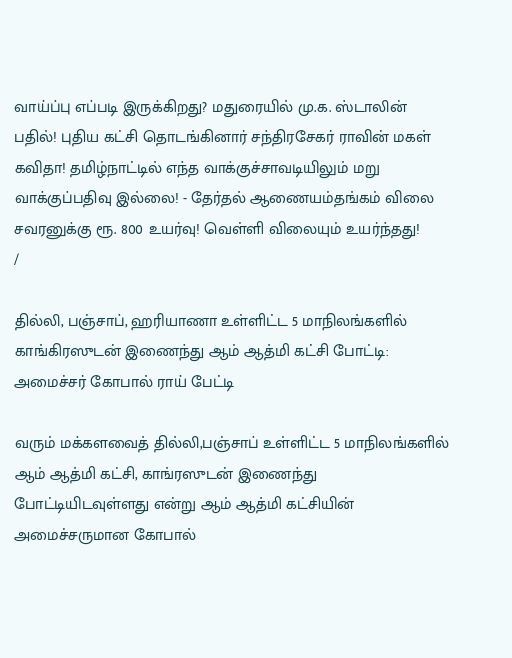வாய்ப்பு எப்படி இருக்கிறது? மதுரையில் மு.க. ஸ்டாலின் பதில்! புதிய கட்சி தொடங்கினார் சந்திரசேகர் ராவின் மகள் கவிதா! தமிழ்நாட்டில் எந்த வாக்குச்சாவடியிலும் மறு வாக்குப்பதிவு இல்லை! - தேர்தல் ஆணையம்தங்கம் விலை சவரனுக்கு ரூ. 800 உயர்வு! வெள்ளி விலையும் உயர்ந்தது!
/

தில்லி, பஞ்சாப், ஹரியாணா உள்ளிட்ட 5 மாநிலங்களில் காங்கிரஸுடன் இணைந்து ஆம் ஆத்மி கட்சி போட்டி: அமைச்சர் கோபால் ராய் பேட்டி

வரும் மக்களவைத் தில்லி,பஞ்சாப் உள்ளிட்ட 5 மாநிலங்களில் ஆம் ஆத்மி கட்சி, காங்ரஸுடன் இணைந்து போட்டியிடவுள்ளது என்று ஆம் ஆத்மி கட்சியின் அமைச்சருமான கோபால்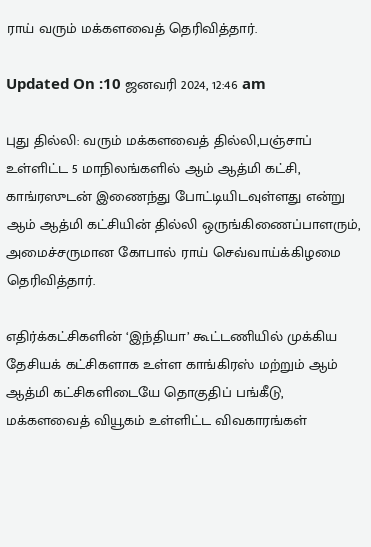ராய் வரும் மக்களவைத் தெரிவித்தார்.

Updated On :10 ஜனவரி 2024, 12:46 am

புது தில்லி: வரும் மக்களவைத் தில்லி,பஞ்சாப் உள்ளிட்ட 5 மாநிலங்களில் ஆம் ஆத்மி கட்சி, காங்ரஸுடன் இணைந்து போட்டியிடவுள்ளது என்று ஆம் ஆத்மி கட்சியின் தில்லி ஒருங்கிணைப்பாளரும், அமைச்சருமான கோபால் ராய் செவ்வாய்க்கிழமை தெரிவித்தார்.

எதிர்க்கட்சிகளின் ‘இந்தியா’ கூட்டணியில் முக்கிய தேசியக் கட்சிகளாக உள்ள காங்கிரஸ் மற்றும் ஆம் ஆத்மி கட்சிகளிடையே தொகுதிப் பங்கீடு, மக்களவைத் வியூகம் உள்ளிட்ட விவகாரங்கள்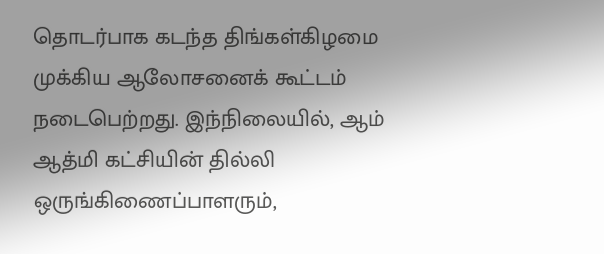தொடர்பாக கடந்த திங்கள்கிழமை முக்கிய ஆலோசனைக் கூட்டம் நடைபெற்றது. இந்நிலையில், ஆம் ஆத்மி கட்சியின் தில்லி ஒருங்கிணைப்பாளரும்,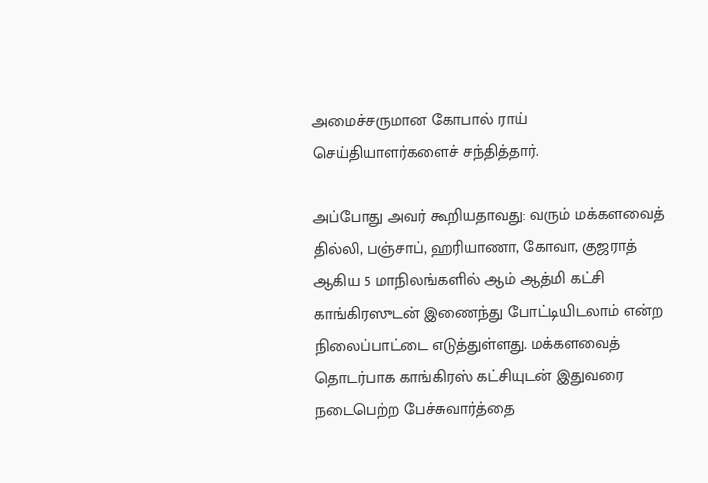அமைச்சருமான கோபால் ராய் செய்தியாளர்களைச் சந்தித்தார்.

அப்போது அவர் கூறியதாவது: வரும் மக்களவைத் தில்லி, பஞ்சாப், ஹரியாணா, கோவா, குஜராத் ஆகிய 5 மாநிலங்களில் ஆம் ஆத்மி கட்சி காங்கிரஸுடன் இணைந்து போட்டியிடலாம் என்ற நிலைப்பாட்டை எடுத்துள்ளது. மக்களவைத் தொடர்பாக காங்கிரஸ் கட்சியுடன் இதுவரை நடைபெற்ற பேச்சுவார்த்தை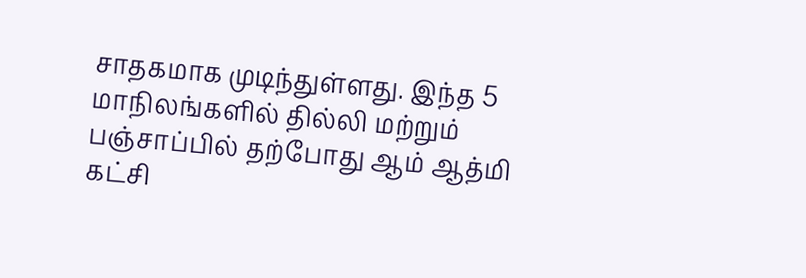சாதகமாக முடிந்துள்ளது. இந்த 5 மாநிலங்களில் தில்லி மற்றும் பஞ்சாப்பில் தற்போது ஆம் ஆத்மி கட்சி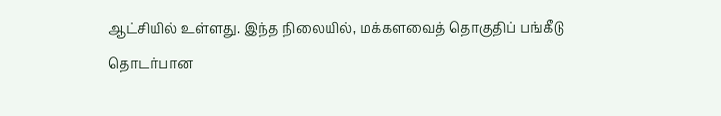ஆட்சியில் உள்ளது. இந்த நிலையில், மக்களவைத் தொகுதிப் பங்கீடு தொடர்பான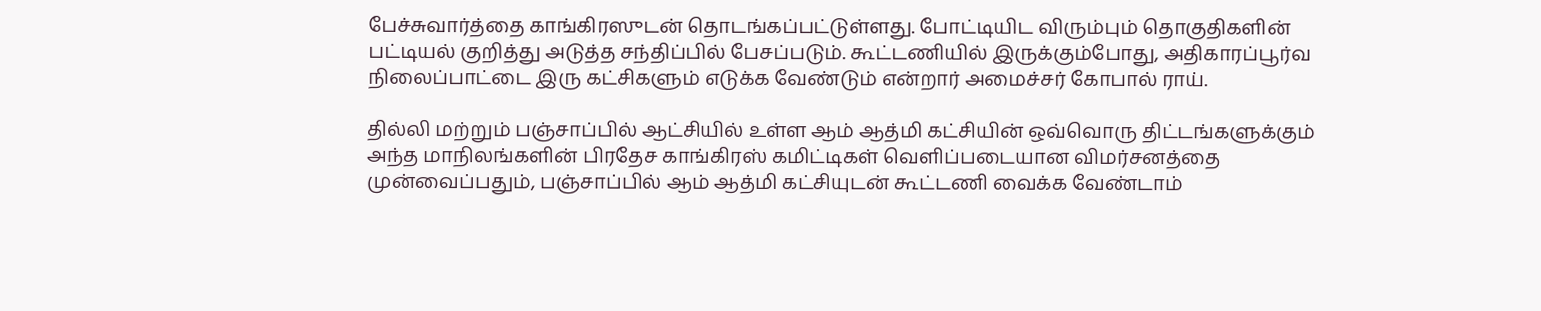பேச்சுவார்த்தை காங்கிரஸுடன் தொடங்கப்பட்டுள்ளது. போட்டியிட விரும்பும் தொகுதிகளின் பட்டியல் குறித்து அடுத்த சந்திப்பில் பேசப்படும். கூட்டணியில் இருக்கும்போது, அதிகாரப்பூர்வ நிலைப்பாட்டை இரு கட்சிகளும் எடுக்க வேண்டும் என்றார் அமைச்சர் கோபால் ராய்.

தில்லி மற்றும் பஞ்சாப்பில் ஆட்சியில் உள்ள ஆம் ஆத்மி கட்சியின் ஒவ்வொரு திட்டங்களுக்கும் அந்த மாநிலங்களின் பிரதேச காங்கிரஸ் கமிட்டிகள் வெளிப்படையான விமர்சனத்தை முன்வைப்பதும், பஞ்சாப்பில் ஆம் ஆத்மி கட்சியுடன் கூட்டணி வைக்க வேண்டாம்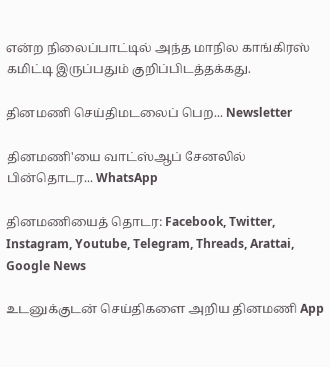என்ற நிலைப்பாட்டில் அந்த மாநில காங்கிரஸ் கமிட்டி இருப்பதும் குறிப்பிடத்தக்கது.

தினமணி செய்திமடலைப் பெற... Newsletter

தினமணி'யை வாட்ஸ்ஆப் சேனலில் பின்தொடர... WhatsApp

தினமணியைத் தொடர: Facebook, Twitter, Instagram, Youtube, Telegram, Threads, Arattai, Google News

உடனுக்குடன் செய்திகளை அறிய தினமணி App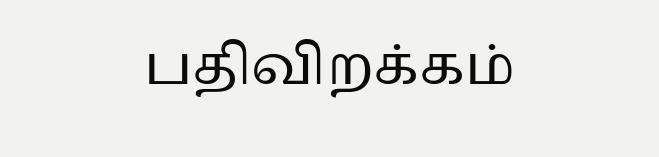பதிவிறக்கம்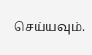செய்யவும்.